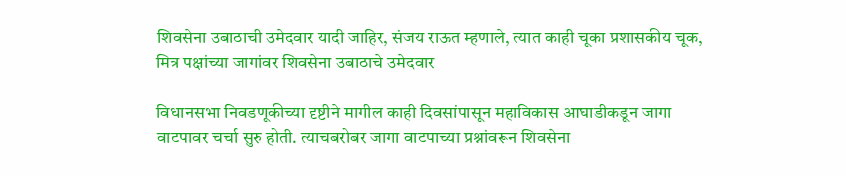शिवसेना उबाठाची उमेदवार यादी जाहिर, संजय राऊत म्हणाले, त्यात काही चूका प्रशासकीय चूक, मित्र पक्षांच्या जागांवर शिवसेना उबाठाचे उमेदवार

विधानसभा निवडणूकीच्या दृष्टीने मागील काही दिवसांपासून महाविकास आघाडीकडून जागा वाटपावर चर्चा सुरु होती. त्याचबरोबर जागा वाटपाच्या प्रश्नांवरून शिवसेना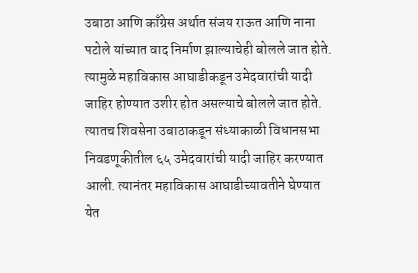उबाठा आणि काँग्रेस अर्थात संजय राऊत आणि नाना पटोले यांच्यात वाद निर्माण झाल्याचेही बोलले जात होते. त्यामुळे महाविकास आघाडीकडून उमेदवारांची यादी जाहिर होण्यात उशीर होत असल्याचे बोलले जात होते. त्यातच शिवसेना उबाठाकडून संध्याकाळी विधानसभा निवडणूकीतील ६५ उमेदवारांची यादी जाहिर करण्यात आली. त्यानंतर महाविकास आघाडीच्यावतीने घेण्यात येत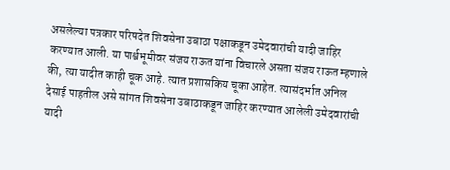असलेल्या पत्रकार परिषदेत शिवसेना उबाठा पक्षाकडून उमेदवारांची यादी जाहिर करण्यात आली. या पार्श्वभूमीवर संजय राऊत यांना विचारले असता संजय राऊत म्हणाले की, त्या यादीत काही चूक आहे. त्यात प्रशासकिय चूका आहेत. त्यासंदर्भात अनिल देसाई पाहतील असे सांगत शिवसेना उबाठाकडून जाहिर करण्यात आलेली उमेदवारांची यादी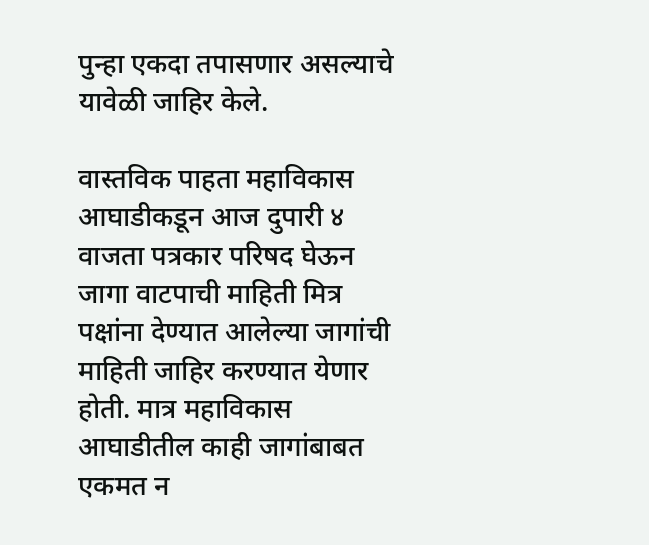पुन्हा एकदा तपासणार असल्याचे यावेळी जाहिर केले.

वास्तविक पाहता महाविकास आघाडीकडून आज दुपारी ४ वाजता पत्रकार परिषद घेऊन जागा वाटपाची माहिती मित्र पक्षांना देण्यात आलेल्या जागांची माहिती जाहिर करण्यात येणार होती. मात्र महाविकास आघाडीतील काही जागांबाबत एकमत न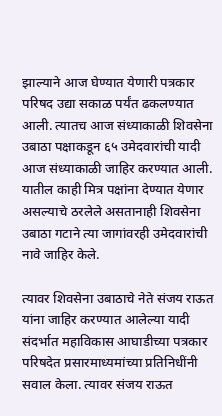झाल्याने आज घेण्यात येणारी पत्रकार परिषद उद्या सकाळ पर्यंत ढकलण्यात आली. त्यातच आज संध्याकाळी शिवसेना उबाठा पक्षाकडून ६५ उमेदवारांची यादी आज संध्याकाळी जाहिर करण्यात आली. यातील काही मित्र पक्षांना देण्यात येणार असल्याचे ठरलेले असतानाही शिवसेना उबाठा गटाने त्या जागांवरही उमेदवारांची नावे जाहिर केले.

त्यावर शिवसेना उबाठाचे नेते संजय राऊत यांना जाहिर करण्यात आलेल्या यादी संदर्भात महाविकास आघाडीच्या पत्रकार परिषदेत प्रसारमाध्यमांच्या प्रतिनिधींनी सवाल केला. त्यावर संजय राऊत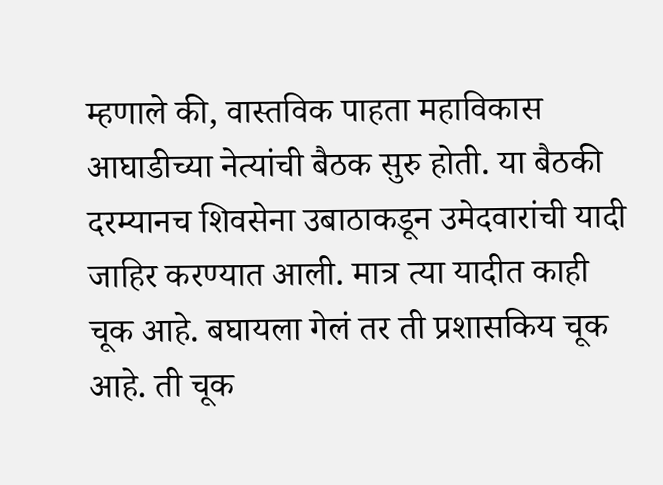म्हणाले की, वास्तविक पाहता महाविकास आघाडीच्या नेत्यांची बैठक सुरु होती. या बैठकी दरम्यानच शिवसेना उबाठाकडून उमेदवारांची यादी जाहिर करण्यात आली. मात्र त्या यादीत काही चूक आहे. बघायला गेलं तर ती प्रशासकिय चूक आहे. ती चूक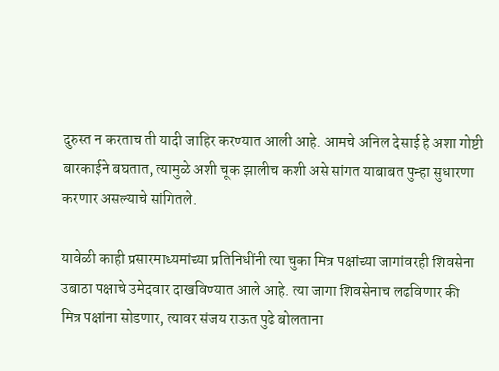दुरुस्त न करताच ती यादी जाहिर करण्यात आली आहे. आमचे अनिल देसाई हे अशा गोष्टी बारकाईने बघतात, त्यामुळे अशी चूक झालीच कशी असे सांगत याबाबत पुन्हा सुधारणा करणार असल्याचे सांगितले.

यावेळी काही प्रसारमाध्यमांच्या प्रतिनिधींनी त्या चुका मित्र पक्षांच्या जागांवरही शिवसेना उबाठा पक्षाचे उमेदवार दाखविण्यात आले आहे. त्या जागा शिवसेनाच लढविणार की मित्र पक्षांना सोडणार, त्यावर संजय राऊत पुढे बोलताना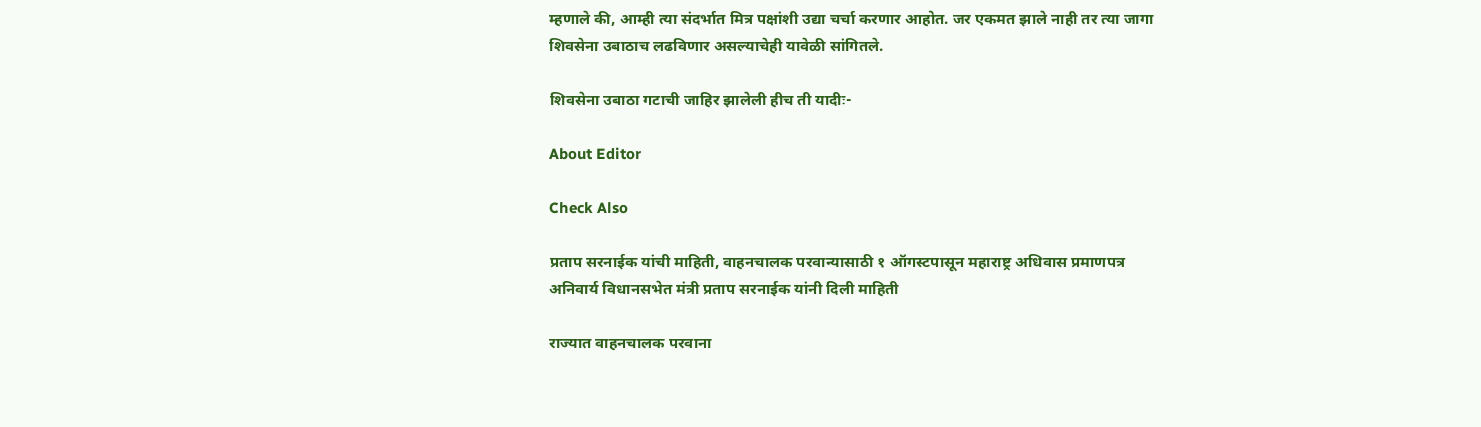म्हणाले की, आम्ही त्या संदर्भात मित्र पक्षांशी उद्या चर्चा करणार आहोत. जर एकमत झाले नाही तर त्या जागा शिवसेना उबाठाच लढविणार असल्याचेही यावेळी सांगितले.

शिवसेना उबाठा गटाची जाहिर झालेली हीच ती यादीः-

About Editor

Check Also

प्रताप सरनाईक यांची माहिती, वाहनचालक परवान्यासाठी १ ऑगस्टपासून महाराष्ट्र अधिवास प्रमाणपत्र अनिवार्य विधानसभेत मंत्री प्रताप सरनाईक यांनी दिली माहिती

राज्यात वाहनचालक परवाना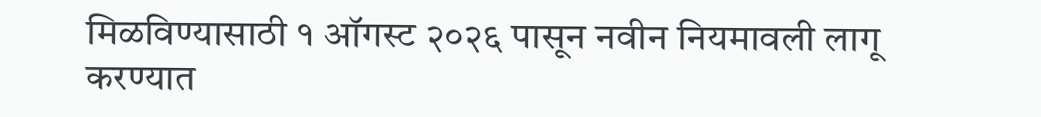मिळविण्यासाठी १ ऑगस्ट २०२६ पासून नवीन नियमावली लागू करण्यात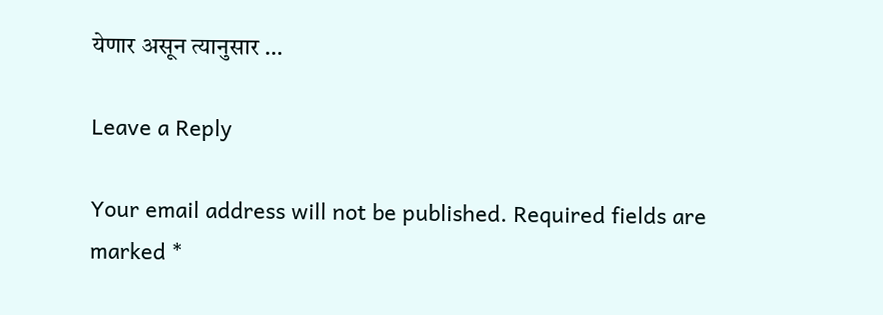येणार असून त्यानुसार …

Leave a Reply

Your email address will not be published. Required fields are marked *